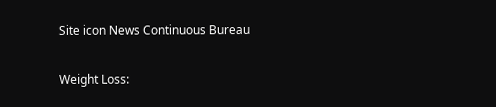Site icon News Continuous Bureau

Weight Loss: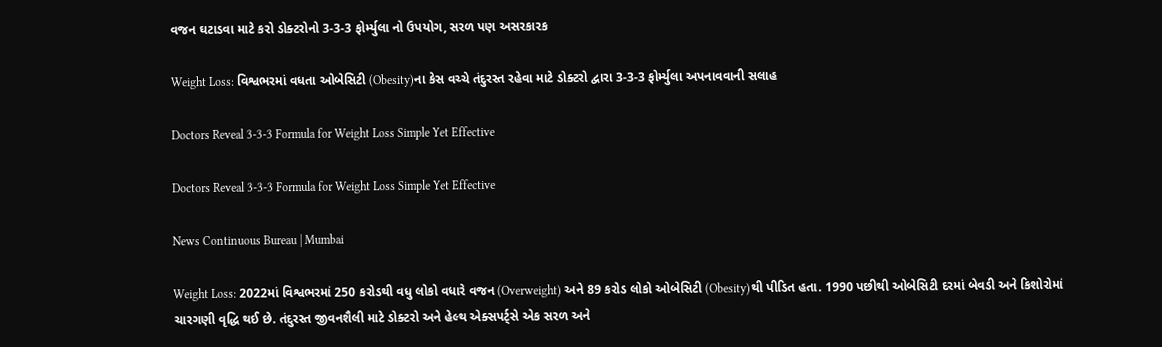વજન ઘટાડવા માટે કરો ડોક્ટરોનો 3-3-3 ફોર્મ્યુલા નો ઉપયોગ, સરળ પણ અસરકારક

Weight Loss: વિશ્વભરમાં વધતા ઓબેસિટી (Obesity)ના કેસ વચ્ચે તંદુરસ્ત રહેવા માટે ડોક્ટરો દ્વારા 3-3-3 ફોર્મ્યુલા અપનાવવાની સલાહ

Doctors Reveal 3-3-3 Formula for Weight Loss Simple Yet Effective

Doctors Reveal 3-3-3 Formula for Weight Loss Simple Yet Effective

News Continuous Bureau | Mumbai

Weight Loss: 2022માં વિશ્વભરમાં 250 કરોડથી વધુ લોકો વધારે વજન (Overweight) અને 89 કરોડ લોકો ઓબેસિટી (Obesity)થી પીડિત હતા. 1990 પછીથી ઓબેસિટી દરમાં બેવડી અને કિશોરોમાં ચારગણી વૃદ્ધિ થઈ છે. તંદુરસ્ત જીવનશૈલી માટે ડોક્ટરો અને હેલ્થ એક્સપર્ટ્સે એક સરળ અને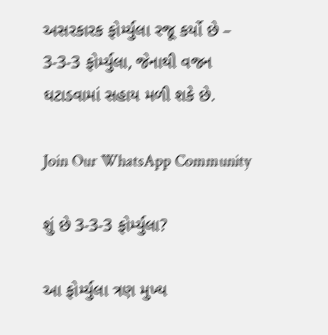અસરકારક ફોર્મ્યુલા રજૂ કર્યો છે – 3-3-3 ફોર્મ્યુલા, જેનાથી વજન ઘટાડવામાં સહાય મળી શકે છે.

Join Our WhatsApp Community

શું છે 3-3-3 ફોર્મ્યુલા?

આ ફોર્મ્યુલા ત્રણ મુખ્ય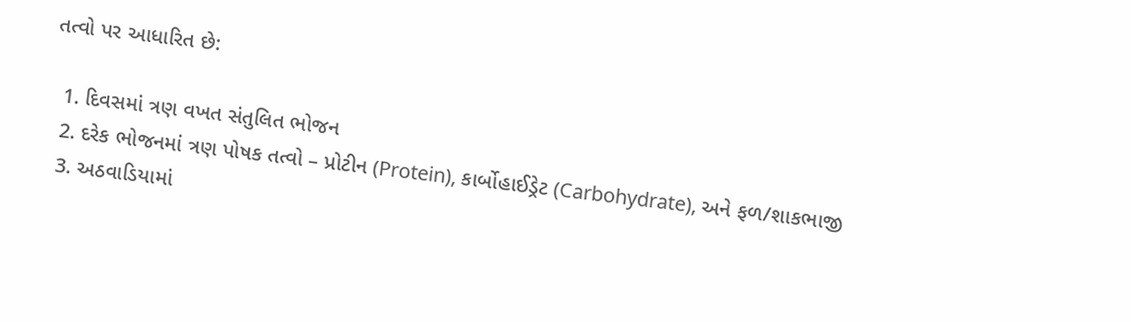તત્વો પર આધારિત છે:

  1. દિવસમાં ત્રણ વખત સંતુલિત ભોજન
  2. દરેક ભોજનમાં ત્રણ પોષક તત્વો – પ્રોટીન (Protein), કાર્બોહાઈડ્રેટ (Carbohydrate), અને ફળ/શાકભાજી
  3. અઠવાડિયામાં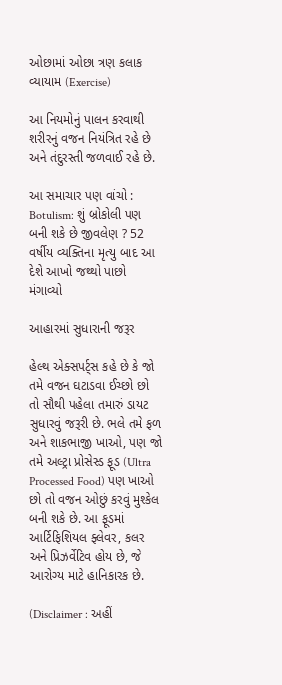ઓછામાં ઓછા ત્રણ કલાક વ્યાયામ (Exercise)

આ નિયમોનું પાલન કરવાથી શરીરનું વજન નિયંત્રિત રહે છે અને તંદુરસ્તી જળવાઈ રહે છે.

આ સમાચાર પણ વાંચો : Botulism: શું બ્રોકોલી પણ બની શકે છે જીવલેણ ? 52 વર્ષીય વ્યક્તિના મૃત્યુ બાદ આ દેશે આખો જથ્થો પાછો મંગાવ્યો

આહારમાં સુધારાની જરૂર

હેલ્થ એક્સપર્ટ્સ કહે છે કે જો તમે વજન ઘટાડવા ઈચ્છો છો તો સૌથી પહેલા તમારું ડાયટ સુધારવું જરૂરી છે. ભલે તમે ફળ અને શાકભાજી ખાઓ, પણ જો તમે અલ્ટ્રા પ્રોસેસ્ડ ફૂડ (Ultra Processed Food) પણ ખાઓ છો તો વજન ઓછું કરવું મુશ્કેલ બની શકે છે. આ ફૂડમાં આર્ટિફિશિયલ ફ્લેવર, કલર અને પ્રિઝર્વેટિવ હોય છે, જે આરોગ્ય માટે હાનિકારક છે.

(Disclaimer : અહીં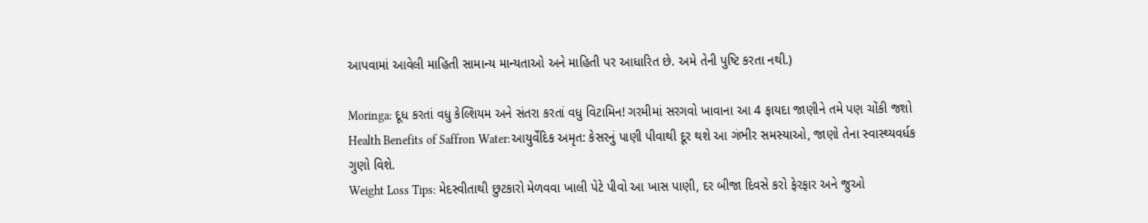આપવામાં આવેલી માહિતી સામાન્ય માન્યતાઓ અને માહિતી પર આધારિત છે. અમે તેની પુષ્ટિ કરતા નથી.)

Moringa: દૂધ કરતાં વધુ કેલ્શિયમ અને સંતરા કરતાં વધુ વિટામિન! ગરમીમાં સરગવો ખાવાના આ 4 ફાયદા જાણીને તમે પણ ચોંકી જશો
Health Benefits of Saffron Water:આયુર્વેદિક અમૃત: કેસરનું પાણી પીવાથી દૂર થશે આ ગંભીર સમસ્યાઓ, જાણો તેના સ્વાસ્થ્યવર્ધક ગુણો વિશે.
Weight Loss Tips: મેદસ્વીતાથી છુટકારો મેળવવા ખાલી પેટે પીવો આ ખાસ પાણી, દર બીજા દિવસે કરો ફેરફાર અને જુઓ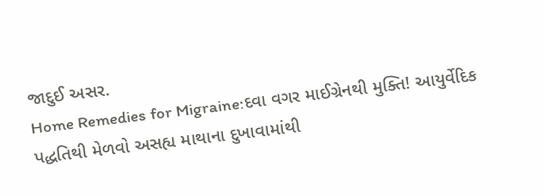જાદુઈ અસર.
Home Remedies for Migraine:દવા વગર માઈગ્રેનથી મુક્તિ! આયુર્વેદિક પદ્ધતિથી મેળવો અસહ્ય માથાના દુખાવામાંથી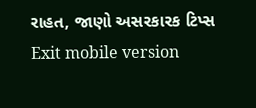રાહત, જાણો અસરકારક ટિપ્સ
Exit mobile version